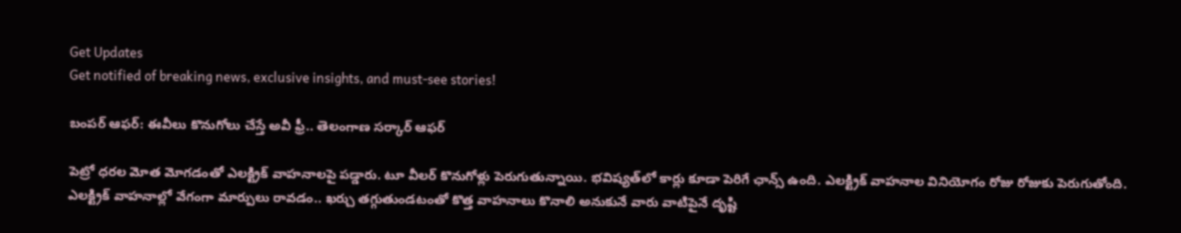Get Updates
Get notified of breaking news, exclusive insights, and must-see stories!

బంపర్ ఆఫర్: ఈవీలు కొనుగోలు చేస్తే అవీ ఫ్రీ.. తెలంగాణ సర్కార్ ఆఫర్

పెట్రో ధరల మోత మోగడంతో ఎలక్ట్రిక్ వాహనాలపై పడ్డారు. టూ వీలర్ కొనుగోళ్లు పెరుగుతున్నాయి. భవిష్యత్‌లో కార్లు కూడా పెరిగే ఛాన్స్ ఉంది. ఎలక్ట్రిక్ వాహనాల వినియోగం రోజు రోజుకు పెరుగుతోంది. ఎలక్ట్రిక్ వాహనాల్లో వేగంగా మార్పులు రావడం.. ఖర్చు తగ్గుతుండటంతో కొత్త వాహనాలు కొనాలి అనుకునే వారు వాటిపైనే దృష్టి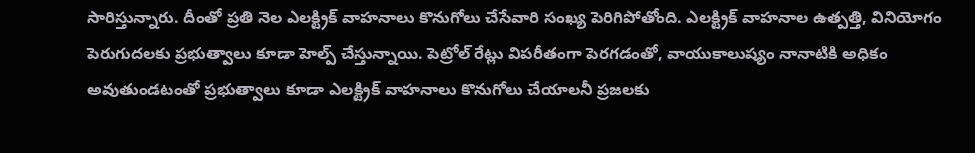సారిస్తున్నారు. దీంతో ప్రతి నెల ఎలక్ట్రిక్ వాహనాలు కొనుగోలు చేసేవారి సంఖ్య పెరిగిపోతోంది. ఎలక్ట్రిక్ వాహనాల ఉత్పత్తి, వినియోగం పెరుగుదలకు ప్రభుత్వాలు కూడా హెల్ప్ చేస్తున్నాయి. పెట్రోల్ రేట్లు విపరీతంగా పెరగడంతో, వాయుకాలుష్యం నానాటికి అధికం అవుతుండటంతో ప్రభుత్వాలు కూడా ఎలక్ట్రిక్ వాహనాలు కొనుగోలు చేయాలనీ ప్రజలకు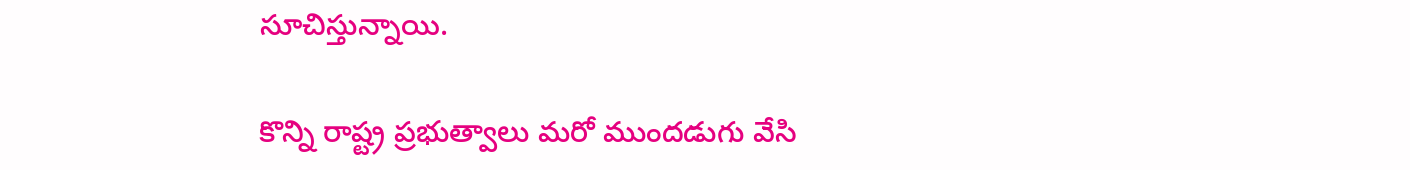సూచిస్తున్నాయి.

కొన్ని రాష్ట్ర ప్రభుత్వాలు మరో ముందడుగు వేసి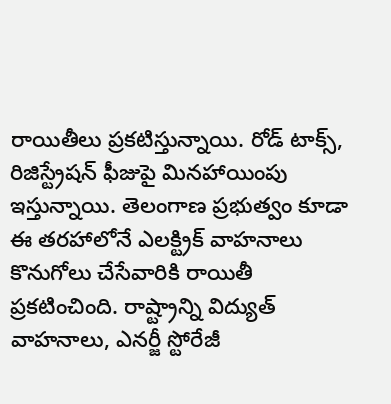రాయితీలు ప్రకటిస్తున్నాయి. రోడ్ టాక్స్, రిజిస్ట్రేషన్ ఫీజుపై మినహాయింపు ఇస్తున్నాయి. తెలంగాణ ప్రభుత్వం కూడా ఈ తరహాలోనే ఎలక్ట్రిక్ వాహనాలు కొనుగోలు చేసేవారికి రాయితీ ప్రకటించింది. రాష్ట్రాన్ని విద్యుత్‌ వాహనాలు, ఎనర్జీ స్టోరేజీ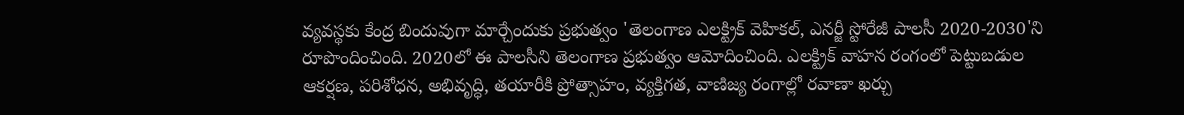వ్యవస్థకు కేంద్ర బిందువుగా మార్చేందుకు ప్రభుత్వం 'తెలంగాణ ఎలక్ట్రిక్‌ వెహికల్, ఎనర్జీ స్టోరేజీ పాలసీ 2020-2030'ని రూపొందించింది. 2020లో ఈ పాలసీని తెలంగాణ ప్రభుత్వం ఆమోదించింది. ఎలక్ట్రిక్ వాహన రంగంలో పెట్టుబడుల ఆకర్షణ, పరిశోధన, అభివృద్ధి, తయారీకి ప్రోత్సాహం, వ్యక్తిగత, వాణిజ్య రంగాల్లో రవాణా ఖర్చు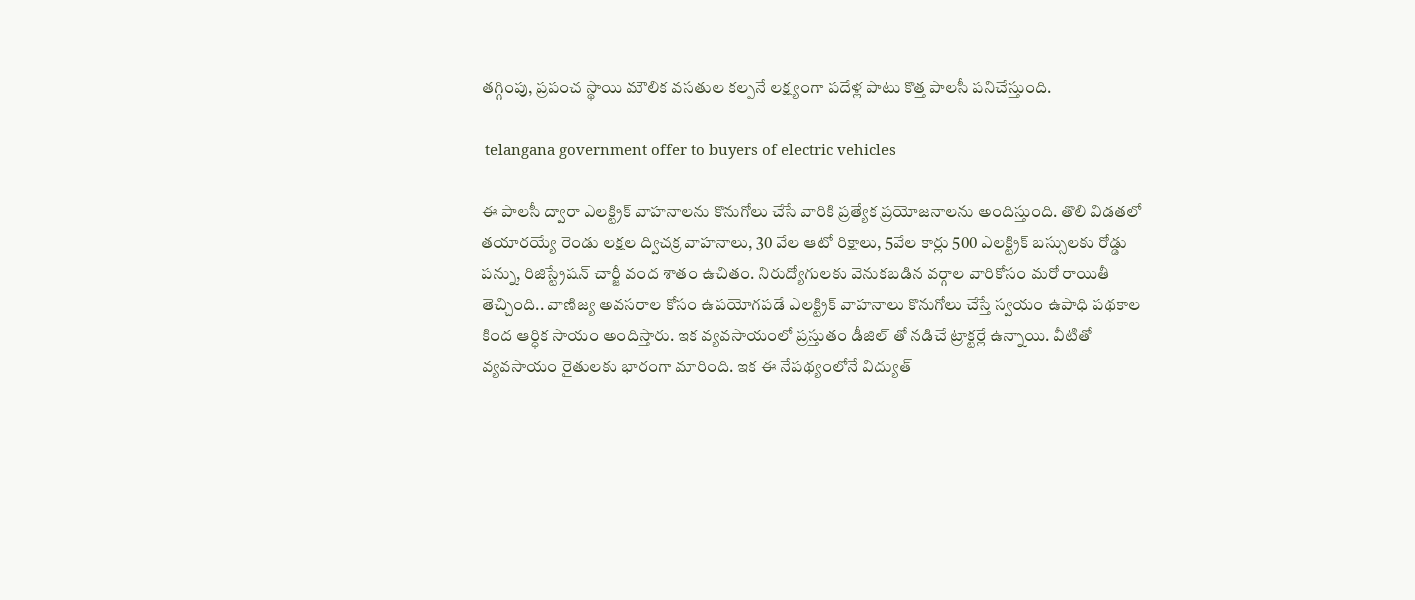తగ్గింపు, ప్రపంచ స్థాయి మౌలిక వసతుల కల్పనే లక్ష్యంగా పదేళ్ల పాటు కొత్త పాలసీ పనిచేస్తుంది.

 telangana government offer to buyers of electric vehicles

ఈ పాలసీ ద్వారా ఎలక్ట్రిక్ వాహనాలను కొనుగోలు చేసే వారికి ప్రత్యేక ప్రయోజనాలను అందిస్తుంది. తొలి విడతలో తయారయ్యే రెండు లక్షల ద్విచక్ర వాహనాలు, 30 వేల ఆటో రిక్షాలు, 5వేల కార్లు 500 ఎలక్ట్రిక్‌ బస్సులకు రోడ్డు పన్ను, రిజిస్ట్రేషన్‌ చార్జీ వంద శాతం ఉచితం. నిరుద్యోగులకు వెనుకబడిన వర్గాల వారికోసం మరో రాయితీ తెచ్చింది.. వాణిజ్య అవసరాల కోసం ఉపయోగపడే ఎలక్ట్రిక్ వాహనాలు కొనుగోలు చేస్తే స్వయం ఉపాధి పథకాల కింద ఆర్ధిక సాయం అందిస్తారు. ఇక వ్యవసాయంలో ప్రస్తుతం డీజిల్ తో నడిచే ట్రాక్టర్లే ఉన్నాయి. వీటితో వ్యవసాయం రైతులకు భారంగా మారింది. ఇక ఈ నేపథ్యంలోనే విద్యుత్‌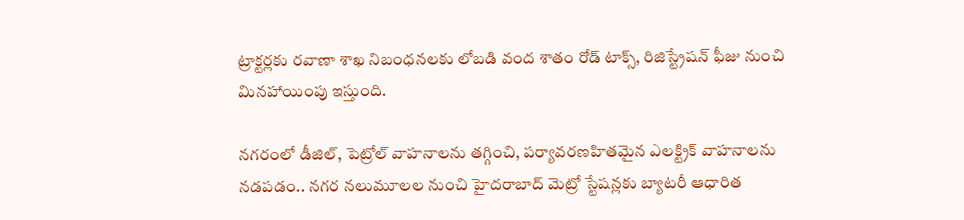ట్రాక్టర్లకు రవాణా శాఖ నిబంధనలకు లోబడి వంద శాతం రోడ్‌ టాక్స్, రిజిస్ట్రేషన్‌ ఫీజు నుంచి మినహాయింపు ఇస్తుంది.

నగరంలో డీజిల్, పెట్రోల్ వాహనాలను తగ్గించి, పర్యావరణహితమైన ఎలక్ట్రిక్ వాహనాలను నడపడం.. నగర నలుమూలల నుంచి హైదరాబాద్ మెట్రో స్టేషన్లకు బ్యాటరీ ఆధారిత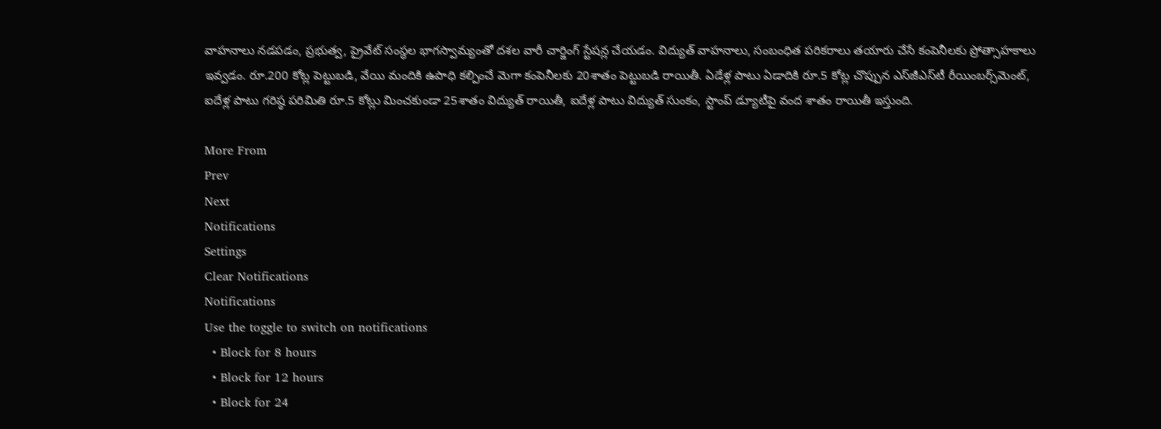వాహనాలు నడపడం, ప్రభుత్వ, ప్రైవేట్ సంస్థల భాగస్వామ్యంతో దశల వారీ చార్జింగ్‌ స్టేషన్ల చేయడం. విద్యుత్‌ వాహనాలు, సంబంధిత పరికరాలు తయారు చేసే కంపెనీలకు ప్రోత్సాహకాలు ఇవ్వడం. రూ.200 కోట్ల పెట్టుబడి, వేయి మందికి ఉపాధి కల్పించే మెగా కంపెనీలకు 20శాతం పెట్టుబడి రాయితీ. ఏడేళ్ల పాటు ఏడాదికి రూ.5 కోట్ల చొప్పున ఎస్‌జీఎస్‌టీ రీయింబర్స్‌మెంట్, ఐదేళ్ల పాటు గరిష్ఠ పరిమితి రూ.5 కోట్లు మించకుండా 25శాతం విద్యుత్‌ రాయితీ, ఐదేళ్ల పాటు విద్యుత్‌ సుంకం, స్టాంప్‌ డ్యూటీపై వంద శాతం రాయితీ ఇస్తుంది.

More From
Prev
Next
Notifications
Settings
Clear Notifications
Notifications
Use the toggle to switch on notifications
  • Block for 8 hours
  • Block for 12 hours
  • Block for 24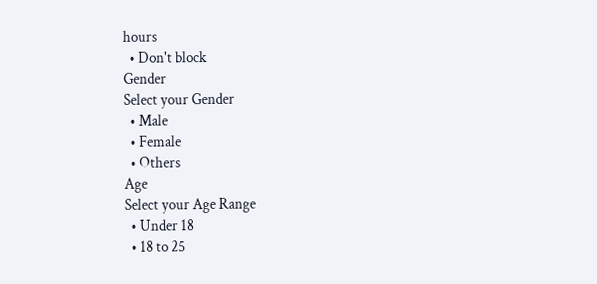hours
  • Don't block
Gender
Select your Gender
  • Male
  • Female
  • Others
Age
Select your Age Range
  • Under 18
  • 18 to 25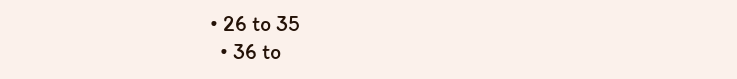• 26 to 35
  • 36 to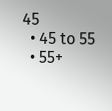45
  • 45 to 55
  • 55+